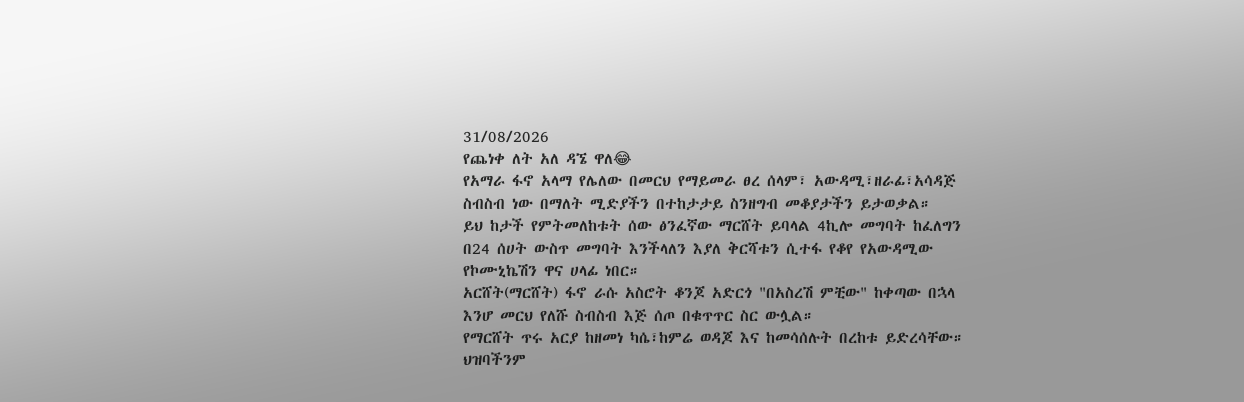31/08/2026
የጨነቀ ለት አለ ዳኜ ዋለ😂
የአማራ ፋኖ አላማ የሌለው በመርህ የማይመራ ፀረ ሰላም፣ አውዳሚ፣ዘራፊ፣አሳዳጅ ስብስብ ነው በማለት ሚድያችን በተከታታይ ስንዘግብ መቆያታችን ይታወቃል።
ይህ ከታች የምትመለከቱት ሰው ፅንፈኛው ማርሸት ይባላል 4ኪሎ መግባት ከፈለግን በ24 ሰሀት ውስጥ መግባት እንችላለን እያለ ቅርሻቱን ሲተፋ የቆየ የአውዳሚው የኮሙኒኬሽን ዋና ሀላፊ ነበር።
አርሸት(ማርሸት) ፋኖ ራሱ አስሮት ቆንጆ አድርጎ "በአስረሽ ምቺው" ከቀጣው በኋላ እንሆ መርህ የለሹ ስብስብ እጅ ሰጦ በቁጥጥር ስር ውሏል።
የማርሸት ጥሩ አርያ ከዘመነ ካሴ፣ከምሬ ወዳጆ እና ከመሳሰሉት በረከቱ ይድረሳቸው።
ህዝባችንም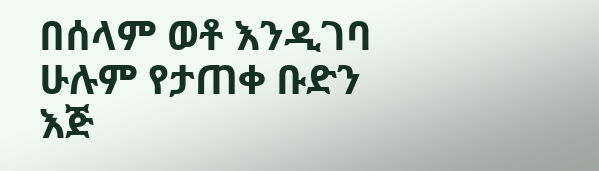በሰላም ወቶ እንዲገባ ሁሉም የታጠቀ ቡድን እጅ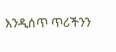እንዲሰጥ ጥሪችንን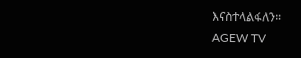እናስተላልፋለን።
AGEW TV